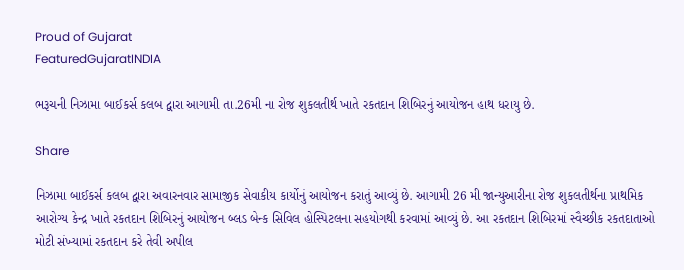Proud of Gujarat
FeaturedGujaratINDIA

ભરૂચની નિઝામા બાઈકર્સ કલબ દ્વારા આગામી તા.26મી ના રોજ શુકલતીર્થ ખાતે રકતદાન શિબિરનું આયોજન હાથ ધરાયુ છે.

Share

નિઝામા બાઈકર્સ કલબ દ્વારા અવારનવાર સામાજીક સેવાકીય કાર્યોનું આયોજન કરાતું આવ્યું છે. આગામી 26 મી જાન્યુઆરીના રોજ શુકલતીર્થના પ્રાથમિક આરોગ્ય કેન્દ્ર ખાતે રકતદાન શિબિરનું આયોજન બ્લડ બેન્ક સિવિલ હોસ્પિટલના સહયોગથી કરવામાં આવ્યું છે. આ રકતદાન શિબિરમાં સ્વૈચ્છીક રકતદાતાઓ મોટી સંખ્યામાં રકતદાન કરે તેવી અપીલ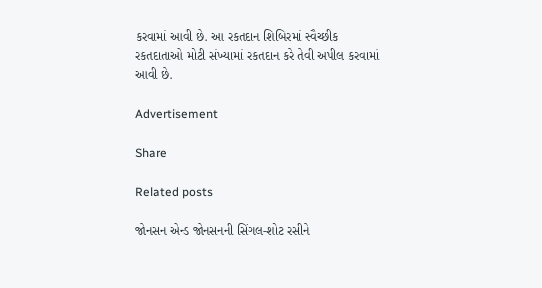કરવામાં આવી છે. આ રકતદાન શિબિરમાં સ્વૈચ્છીક રકતદાતાઓ મોટી સંખ્યામાં રકતદાન કરે તેવી અપીલ કરવામાં આવી છે.

Advertisement

Share

Related posts

જોનસન એન્ડ જોનસનની સિંગલ-શોટ રસીને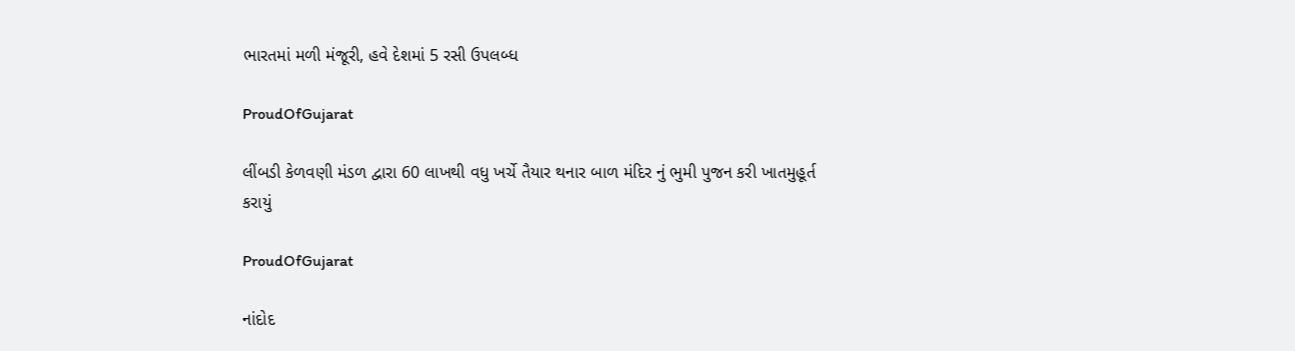ભારતમાં મળી મંજૂરી, હવે દેશમાં 5 રસી ઉપલબ્ધ

ProudOfGujarat

લીંબડી કેળવણી મંડળ દ્વારા 60 લાખથી વધુ ખર્ચે તૈયાર થનાર બાળ મંદિર નું ભુમી પુજન કરી ખાતમુહૂર્ત કરાયું

ProudOfGujarat

નાંદોદ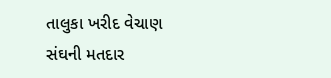તાલુકા ખરીદ વેચાણ સંઘની મતદાર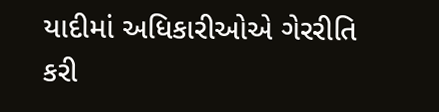યાદીમાં અધિકારીઓએ ગેરરીતિ કરી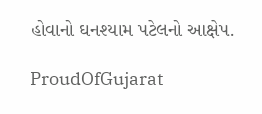હોવાનો ઘનશ્યામ પટેલનો આક્ષેપ.

ProudOfGujarat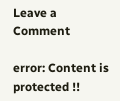Leave a Comment

error: Content is protected !!